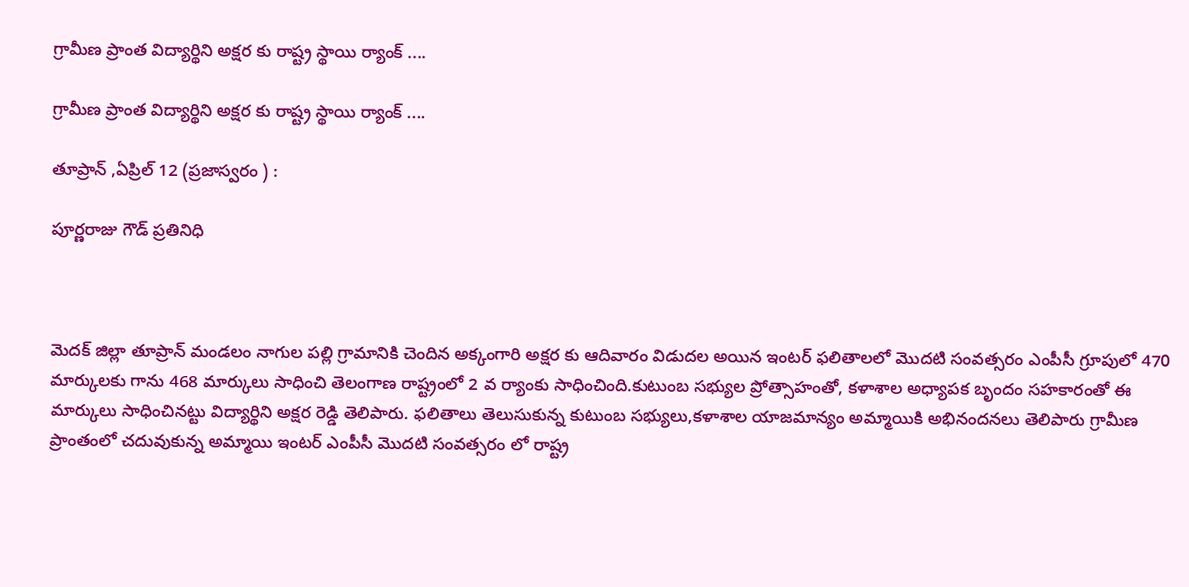గ్రామీణ ప్రాంత విద్యార్థిని అక్షర కు రాష్ట్ర స్థాయి ర్యాంక్ ....

గ్రామీణ ప్రాంత విద్యార్థిని అక్షర కు రాష్ట్ర స్థాయి ర్యాంక్ ....

తూప్రాన్ ,ఏప్రిల్ 12 (ప్రజాస్వరం ) :

పూర్ణరాజు గౌడ్ ప్రతినిధి



మెదక్ జిల్లా తూప్రాన్ మండలం నాగుల పల్లి గ్రామానికి చెందిన అక్కంగారి అక్షర కు ఆదివారం విడుదల అయిన ఇంటర్ ఫలితాలలో మొదటి సంవత్సరం ఎంపీసీ గ్రూపులో 470 మార్కులకు గాను 468 మార్కులు సాధించి తెలంగాణ రాష్ట్రంలో 2 వ ర్యాంకు సాధించింది.కుటుంబ సభ్యుల ప్రోత్సాహంతో, కళాశాల అధ్యాపక బృందం సహకారంతో ఈ మార్కులు సాధించినట్టు విద్యార్థిని అక్షర రెడ్డి తెలిపారు. ఫలితాలు తెలుసుకున్న కుటుంబ సభ్యులు,కళాశాల యాజమాన్యం అమ్మాయికి అభినందనలు తెలిపారు గ్రామీణ ప్రాంతంలో చదువుకున్న అమ్మాయి ఇంటర్ ఎంపీసీ మొదటి సంవత్సరం లో రాష్ట్ర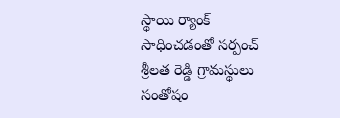స్థాయి ర్యాంక్ సాధించడంతో సర్పంచ్ శ్రీలత రెడ్డి గ్రామస్థులు సంతోషం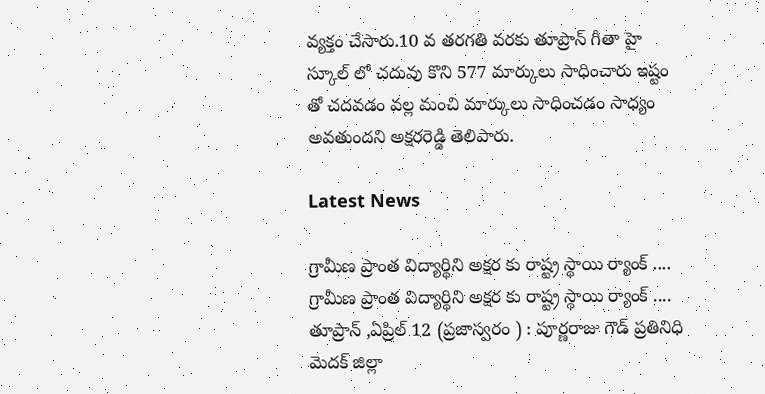వ్యక్తం చేసారు.10 వ తరగతి వరకు తూప్రాన్ గీతా హై స్కూల్ లో చదువు కొని 577 మార్కులు సాధించారు ఇష్టం తో చదవడం వల్ల మంచి మార్కులు సాధించడం సాధ్యం అవతుందని అక్షరరెడ్డి తెలిపారు.

Latest News

గ్రామీణ ప్రాంత విద్యార్థిని అక్షర కు రాష్ట్ర స్థాయి ర్యాంక్ .... గ్రామీణ ప్రాంత విద్యార్థిని అక్షర కు రాష్ట్ర స్థాయి ర్యాంక్ ....
తూప్రాన్ ,ఏప్రిల్ 12 (ప్రజాస్వరం ) : పూర్ణరాజు గౌడ్ ప్రతినిధి    మెదక్ జిల్లా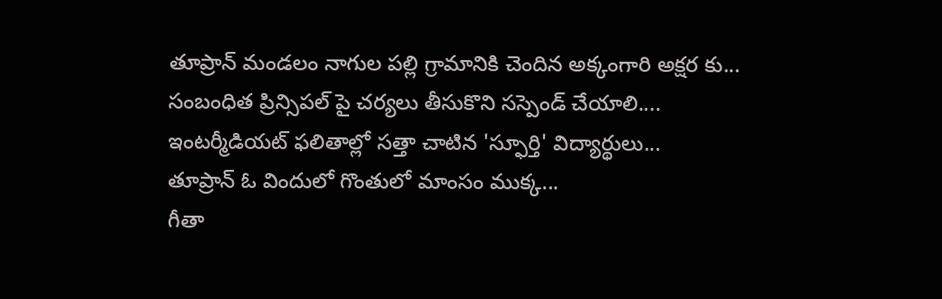తూప్రాన్ మండలం నాగుల పల్లి గ్రామానికి చెందిన అక్కంగారి అక్షర కు...
సంబంధిత ప్రిన్సిపల్ పై చర్యలు తీసుకొని సస్పెండ్ చేయాలి....
ఇంటర్మీడియట్ ఫలితాల్లో సత్తా చాటిన 'స్ఫూర్తి' విద్యార్థులు...
తూప్రాన్ ఓ విందులో గొంతులో మాంసం ముక్క...
గీతా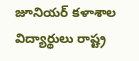జూనియర్ కళాశాల విద్యార్థులు రాష్ట్ర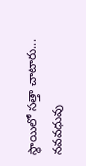స్థాయిలో సత్తా చాటారు...
నవవధువు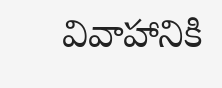వివాహానికి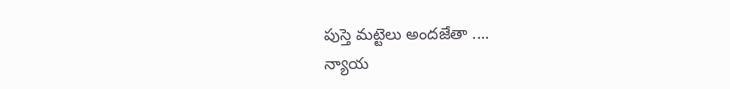పుస్తె మట్టెలు అందజేతా ....
న్యాయ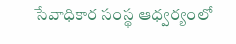సేవాధికార సంస్థ ఆధ్వర్యంలో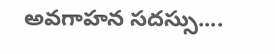అవగాహన సదస్సు....